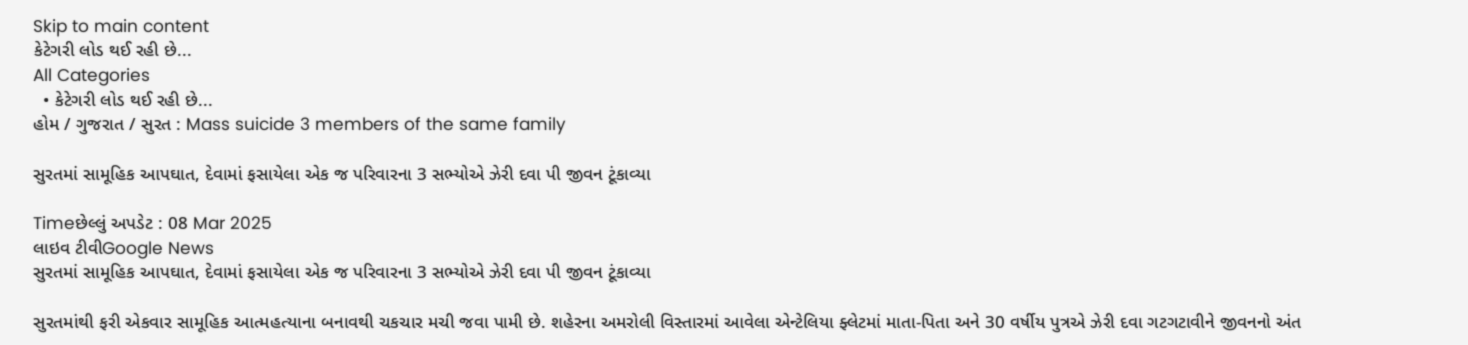Skip to main content
કેટેગરી લોડ થઈ રહી છે...
All Categories
  • કેટેગરી લોડ થઈ રહી છે...
હોમ / ગુજરાત / સુરત : Mass suicide 3 members of the same family

સુરતમાં સામૂહિક આપઘાત, દેવામાં ફસાયેલા એક જ પરિવારના 3 સભ્યોએ ઝેરી દવા પી જીવન ટૂંકાવ્યા

Timeછેલ્લું અપડેટ : 08 Mar 2025
લાઇવ ટીવીGoogle News
સુરતમાં સામૂહિક આપઘાત, દેવામાં ફસાયેલા એક જ પરિવારના 3 સભ્યોએ ઝેરી દવા પી જીવન ટૂંકાવ્યા

સુરતમાંથી ફરી એકવાર સામૂહિક આત્મહત્યાના બનાવથી ચકચાર મચી જવા પામી છે. શહેરના અમરોલી વિસ્તારમાં આવેલા એન્ટેલિયા ફ્લેટમાં માતા-પિતા અને 30 વર્ષીય પુત્રએ ઝેરી દવા ગટગટાવીને જીવનનો અંત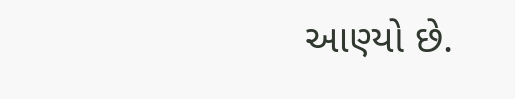આણ્યો છે.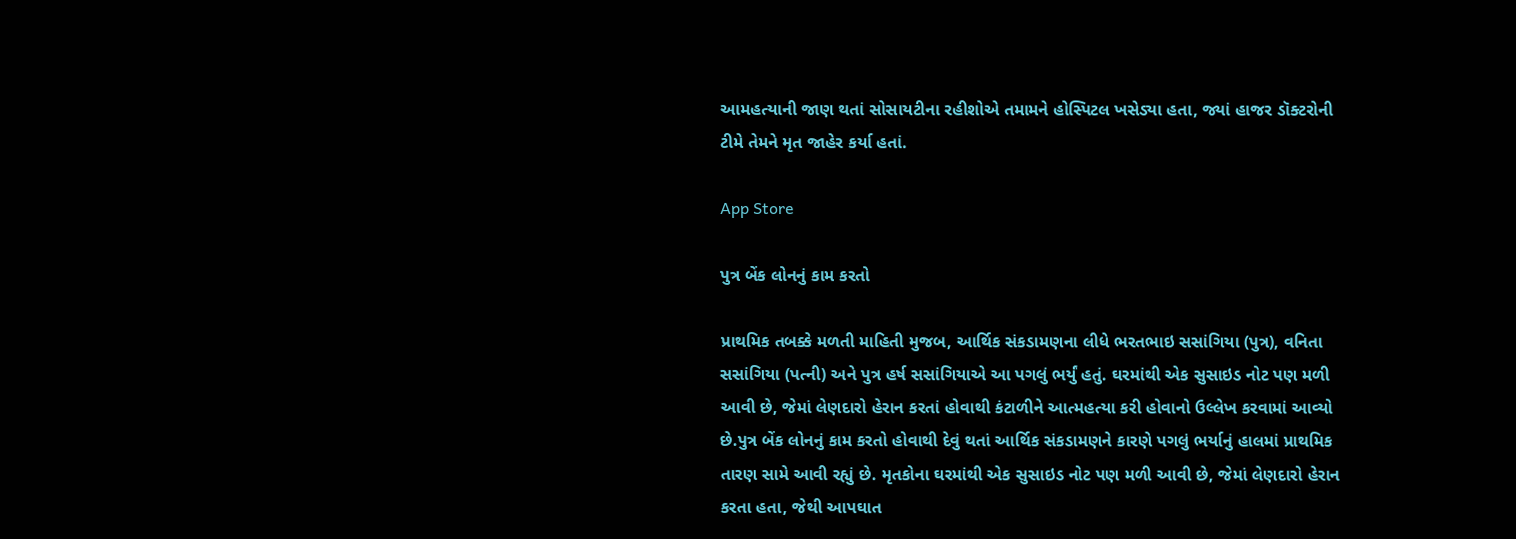આમહત્યાની જાણ થતાં સોસાયટીના રહીશોએ તમામને હોસ્પિટલ ખસેડ્યા હતા, જ્યાં હાજર ડૉક્ટરોની ટીમે તેમને મૃત જાહેર કર્યા હતાં.

App Store

પુત્ર બેંક લોનનું કામ કરતો

પ્રાથમિક તબક્કે મળતી માહિતી મુજબ, આર્થિક સંકડામણના લીધે ભરતભાઇ સસાંગિયા (પુત્ર), વનિતા સસાંગિયા (પત્ની) અને પુત્ર હર્ષ સસાંગિયાએ આ પગલું ભર્યું હતું. ઘરમાંથી એક સુસાઇડ નોટ પણ મળી આવી છે, જેમાં લેણદારો હેરાન કરતાં હોવાથી કંટાળીને આત્મહત્યા કરી હોવાનો ઉલ્લેખ કરવામાં આવ્યો છે.પુત્ર બેંક લોનનું કામ કરતો હોવાથી દેવું થતાં આર્થિક સંકડામણને કારણે પગલું ભર્યાનું હાલમાં પ્રાથમિક તારણ સામે આવી રહ્યું છે. મૃતકોના ઘરમાંથી એક સુસાઇડ નોટ પણ મળી આવી છે, જેમાં લેણદારો હેરાન કરતા હતા, જેથી આપઘાત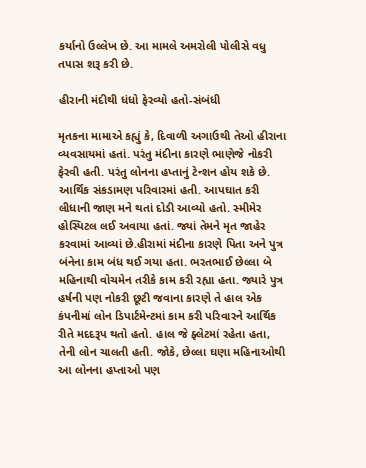કર્યાનો ઉલ્લેખ છે. આ મામલે અમરોલી પોલીસે વધુ તપાસ શરૂ કરી છે.

હીરાની મંદીથી ધંધો ફેરવ્યો હતો-સંબંધી

મૃતકના મામાએ કહ્યું કે, દિવાળી અગાઉથી તેઓ હીરાના વ્યવસાયમાં હતાં. પરંતુ મંદીના કારણે ભાણેજે નોકરી ફેરવી હતી. પરંતુ લોનના હપ્તાનું ટેન્શન હોય શકે છે. આર્થિક સંકડામણ પરિવારમાં હતી. આપઘાત કરી લીધાની જાણ મને થતાં દોડી આવ્યો હતો. સ્મીમેર હોસ્પિટલ લઈ અવાયા હતાં. જ્યાં તેમને મૃત જાહેર કરવામાં આવ્યાં છે.હીરામાં મંદીના કારણે પિતા અને પુત્ર બંનેના કામ બંધ થઈ ગયા હતા. ભરતભાઈ છેલ્લા બે મહિનાથી વોચમેન તરીકે કામ કરી રહ્યા હતા. જ્યારે પુત્ર હર્ષની પણ નોકરી છૂટી જવાના કારણે તે હાલ એક કંપનીમાં લોન ડિપાર્ટમેન્ટમાં કામ કરી પરિવારને આર્થિક રીતે મદદરૂપ થતો હતો. હાલ જે ફ્લેટમાં રહેતા હતા, તેની લોન ચાલતી હતી. જોકે, છેલ્લા ઘણા મહિનાઓથી આ લોનના હપ્તાઓ પણ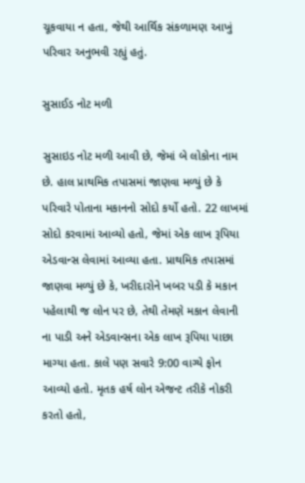ચૂકવાયા ન હતા, જેથી આર્થિક સંકળામણ આખું પરિવાર અનુભવી રહ્યું હતું.

સુસાઈડ નોટ મળી

સુસાઇડ નોટ મળી આવી છે, જેમાં બે લોકોના નામ છે. હાલ પ્રાથમિક તપાસમાં જાણવા મળ્યું છે કે પરિવારે પોતાના મકાનનો સોદો કર્યો હતો. 22 લાખમાં સોદો કરવામાં આવ્યો હતો, જેમાં એક લાખ રૂપિયા એડવાન્સ લેવામાં આવ્યા હતા. પ્રાથમિક તપાસમાં જાણવા મળ્યું છે કે, ખરીદારોને ખબર પડી કે મકાન પહેલાથી જ લોન પર છે, તેથી તેમણે મકાન લેવાની ના પાડી અને એડવાન્સના એક લાખ રૂપિયા પાછા માગ્યા હતા. કાલે પણ સવારે 9:00 વાગ્યે ફોન આવ્યો હતો. મૃતક હર્ષ લોન એજન્ટ તરીકે નોકરી કરતો હતો,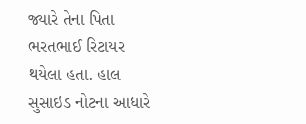જ્યારે તેના પિતા ભરતભાઈ રિટાયર થયેલા હતા. હાલ સુસાઇડ નોટના આધારે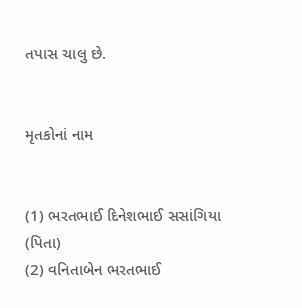તપાસ ચાલુ છે.


મૃતકોનાં નામ


(1) ભરતભાઈ દિનેશભાઈ સસાંગિયા (પિતા)
(2) વનિતાબેન ભરતભાઈ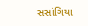સસાંગિયા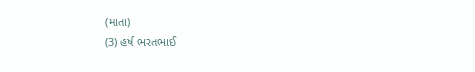(માતા)
(3) હર્ષ ભરતભાઈ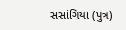સસાંગિયા (પુત્ર)